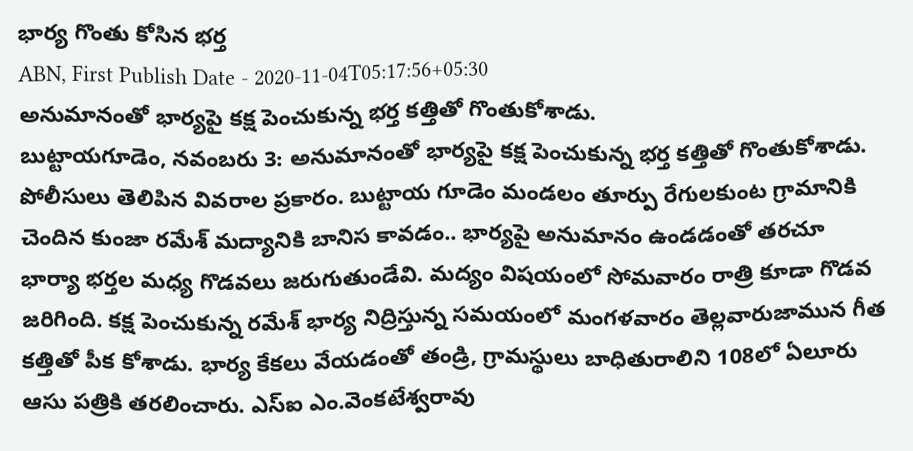భార్య గొంతు కోసిన భర్త
ABN, First Publish Date - 2020-11-04T05:17:56+05:30
అనుమానంతో భార్యపై కక్ష పెంచుకున్న భర్త కత్తితో గొంతుకోశాడు.
బుట్టాయగూడెం, నవంబరు 3: అనుమానంతో భార్యపై కక్ష పెంచుకున్న భర్త కత్తితో గొంతుకోశాడు. పోలీసులు తెలిపిన వివరాల ప్రకారం. బుట్టాయ గూడెం మండలం తూర్పు రేగులకుంట గ్రామానికి చెందిన కుంజా రమేశ్ మద్యానికి బానిస కావడం.. భార్యపై అనుమానం ఉండడంతో తరచూ భార్యా భర్తల మధ్య గొడవలు జరుగుతుండేవి. మద్యం విషయంలో సోమవారం రాత్రి కూడా గొడవ జరిగింది. కక్ష పెంచుకున్న రమేశ్ భార్య నిద్రిస్తున్న సమయంలో మంగళవారం తెల్లవారుజామున గీత కత్తితో పీక కోశాడు. భార్య కేకలు వేయడంతో తండ్రి, గ్రామస్థులు బాధితురాలిని 108లో ఏలూరు ఆసు పత్రికి తరలించారు. ఎస్ఐ ఎం.వెంకటేశ్వరావు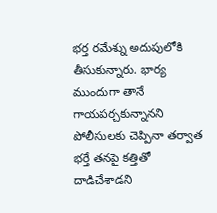భర్త రమేశ్ను అదుపులోకి తీసుకున్నారు. భార్య ముందుగా తానే గాయపర్చకున్నానని పోలీసులకు చెప్పినా తర్వాత భర్తే తనపై కత్తితో దాడిచేశాడని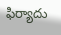ఫిర్యాదు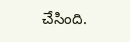చేసింది.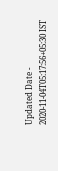Updated Date - 2020-11-04T05:17:56+05:30 IST